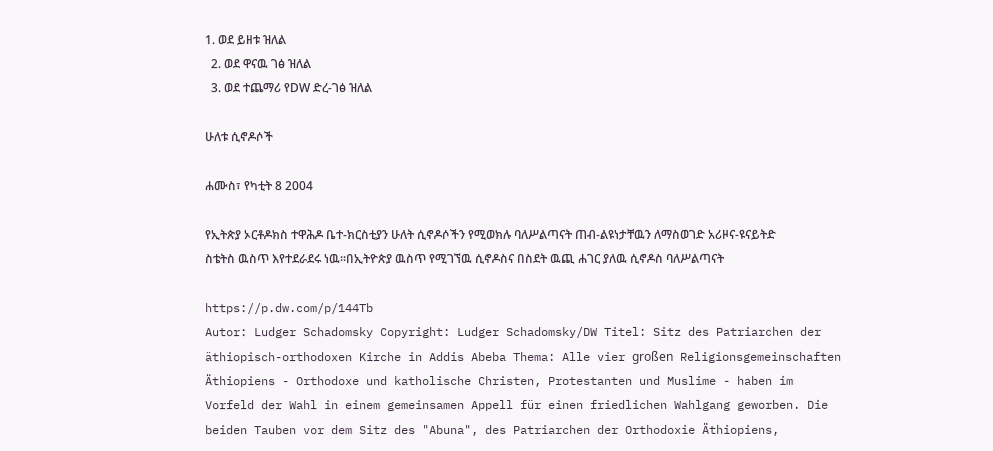1. ወደ ይዘቱ ዝለል
  2. ወደ ዋናዉ ገፅ ዝለል
  3. ወደ ተጨማሪ የDW ድረ-ገፅ ዝለል

ሁለቱ ሲኖዶሶች

ሐሙስ፣ የካቲት 8 2004

የኢትጵያ ኦርቶዶክስ ተዋሕዶ ቤተ-ክርስቲያን ሁለት ሲኖዶሶችን የሚወክሉ ባለሥልጣናት ጠብ-ልዩነታቸዉን ለማስወገድ አሪዞና-ዩናይትድ ስቴትስ ዉስጥ እየተደራደሩ ነዉ።በኢትዮጵያ ዉስጥ የሚገኘዉ ሲኖዶስና በስደት ዉጪ ሐገር ያለዉ ሲኖዶስ ባለሥልጣናት

https://p.dw.com/p/144Tb
Autor: Ludger Schadomsky Copyright: Ludger Schadomsky/DW Titel: Sitz des Patriarchen der äthiopisch-orthodoxen Kirche in Addis Abeba Thema: Alle vier großen Religionsgemeinschaften Äthiopiens - Orthodoxe und katholische Christen, Protestanten und Muslime - haben im Vorfeld der Wahl in einem gemeinsamen Appell für einen friedlichen Wahlgang geworben. Die beiden Tauben vor dem Sitz des "Abuna", des Patriarchen der Orthodoxie Äthiopiens,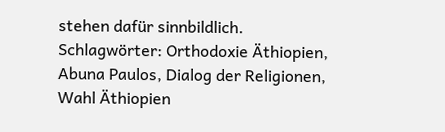stehen dafür sinnbildlich. Schlagwörter: Orthodoxie Äthiopien, Abuna Paulos, Dialog der Religionen, Wahl Äthiopien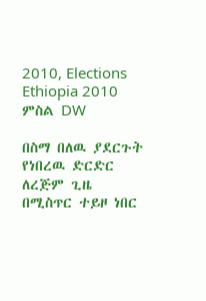2010, Elections Ethiopia 2010
ምስል DW

በስማ በለዉ ያደርጉት የነበረዉ ድርድር ለረጅም ጊዜ በሚስጥር ተይዞ ነበር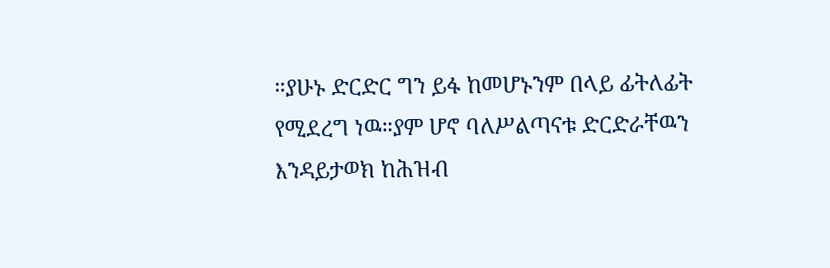።ያሁኑ ድርድር ግን ይፋ ከመሆኑንም በላይ ፊትለፊት የሚደረግ ነዉ።ያም ሆኖ ባለሥልጣናቱ ድርድራቸዉን እንዳይታወክ ከሕዝብ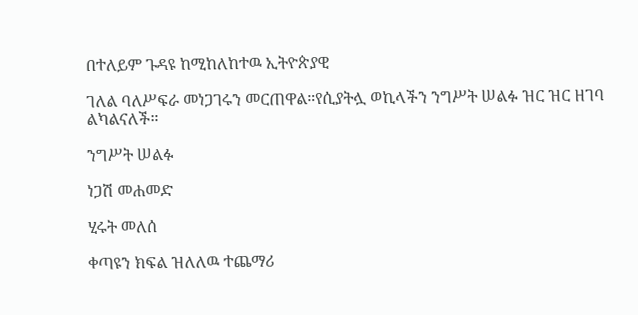በተለይም ጉዳዩ ከሚከለከተዉ ኢትዮጵያዊ

ገለል ባለሥፍራ መነጋገሩን መርጠዋል።የሲያትሏ ወኪላችን ንግሥት ሠልፉ ዝር ዝር ዘገባ ልካልናለች።

ንግሥት ሠልፉ

ነጋሽ መሐመድ

ሂሩት መለሰ

ቀጣዩን ክፍል ዝለለዉ ተጨማሪ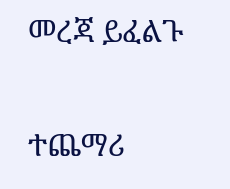መረጃ ይፈልጉ

ተጨማሪ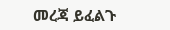መረጃ ይፈልጉ